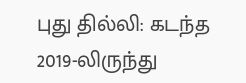புது தில்லி: கடந்த 2019-லிருந்து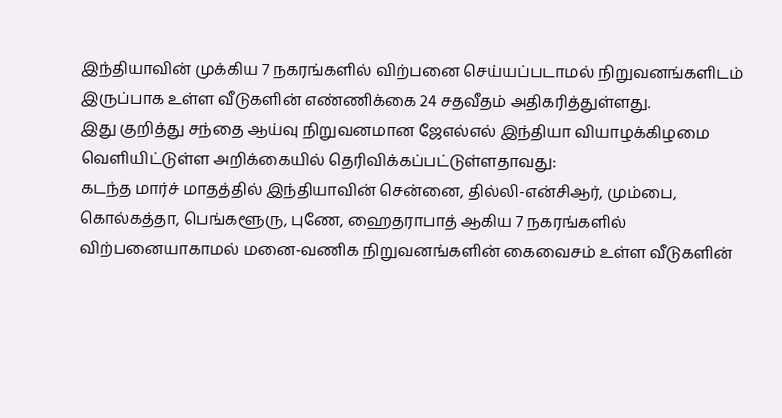இந்தியாவின் முக்கிய 7 நகரங்களில் விற்பனை செய்யப்படாமல் நிறுவனங்களிடம் இருப்பாக உள்ள வீடுகளின் எண்ணிக்கை 24 சதவீதம் அதிகரித்துள்ளது.
இது குறித்து சந்தை ஆய்வு நிறுவனமான ஜேஎல்எல் இந்தியா வியாழக்கிழமை வெளியிட்டுள்ள அறிக்கையில் தெரிவிக்கப்பட்டுள்ளதாவது:
கடந்த மார்ச் மாதத்தில் இந்தியாவின் சென்னை, தில்லி-என்சிஆர், மும்பை, கொல்கத்தா, பெங்களூரு, புணே, ஹைதராபாத் ஆகிய 7 நகரங்களில் விற்பனையாகாமல் மனை-வணிக நிறுவனங்களின் கைவைசம் உள்ள வீடுகளின்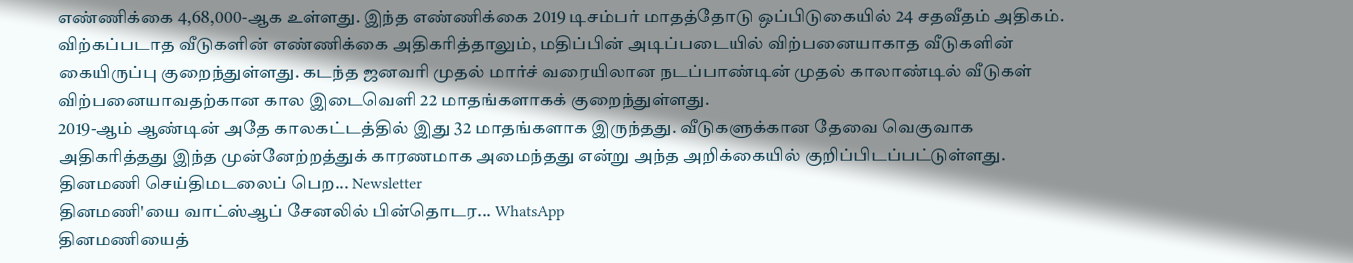எண்ணிக்கை 4,68,000-ஆக உள்ளது. இந்த எண்ணிக்கை 2019 டிசம்பர் மாதத்தோடு ஒப்பிடுகையில் 24 சதவீதம் அதிகம்.
விற்கப்படாத வீடுகளின் எண்ணிக்கை அதிகரித்தாலும், மதிப்பின் அடிப்படையில் விற்பனையாகாத வீடுகளின் கையிருப்பு குறைந்துள்ளது. கடந்த ஜனவரி முதல் மார்ச் வரையிலான நடப்பாண்டின் முதல் காலாண்டில் வீடுகள் விற்பனையாவதற்கான கால இடைவெளி 22 மாதங்களாகக் குறைந்துள்ளது.
2019-ஆம் ஆண்டின் அதே காலகட்டத்தில் இது 32 மாதங்களாக இருந்தது. வீடுகளுக்கான தேவை வெகுவாக அதிகரித்தது இந்த முன்னேற்றத்துக் காரணமாக அமைந்தது என்று அந்த அறிக்கையில் குறிப்பிடப்பட்டுள்ளது.
தினமணி செய்திமடலைப் பெற... Newsletter
தினமணி'யை வாட்ஸ்ஆப் சேனலில் பின்தொடர... WhatsApp
தினமணியைத்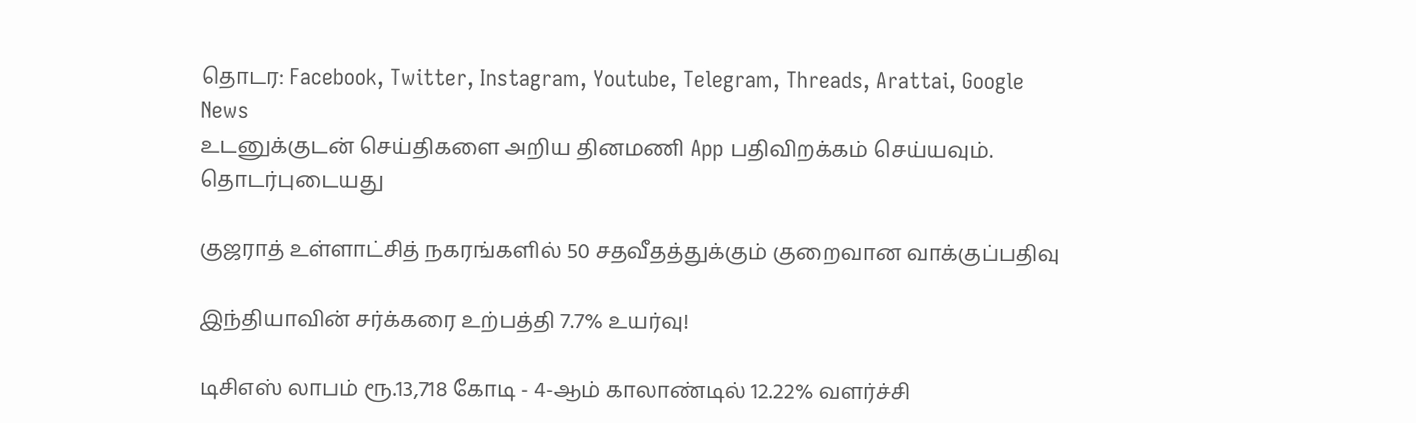தொடர: Facebook, Twitter, Instagram, Youtube, Telegram, Threads, Arattai, Google News
உடனுக்குடன் செய்திகளை அறிய தினமணி App பதிவிறக்கம் செய்யவும்.
தொடர்புடையது

குஜராத் உள்ளாட்சித் நகரங்களில் 50 சதவீதத்துக்கும் குறைவான வாக்குப்பதிவு

இந்தியாவின் சர்க்கரை உற்பத்தி 7.7% உயர்வு!

டிசிஎஸ் லாபம் ரூ.13,718 கோடி - 4-ஆம் காலாண்டில் 12.22% வளர்ச்சி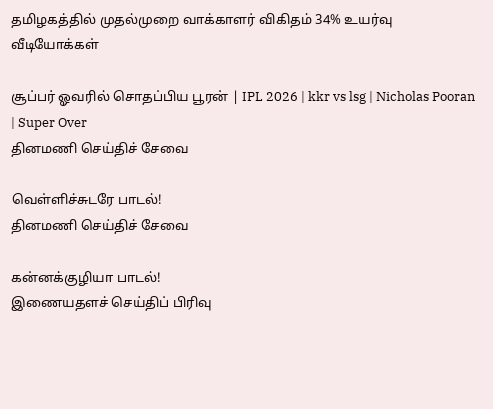தமிழகத்தில் முதல்முறை வாக்காளர் விகிதம் 34% உயர்வு
வீடியோக்கள்

சூப்பர் ஓவரில் சொதப்பிய பூரன் | IPL 2026 | kkr vs lsg | Nicholas Pooran | Super Over
தினமணி செய்திச் சேவை

வெள்ளிச்சுடரே பாடல்!
தினமணி செய்திச் சேவை

கன்னக்குழியா பாடல்!
இணையதளச் செய்திப் பிரிவு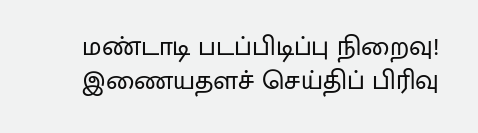மண்டாடி படப்பிடிப்பு நிறைவு!
இணையதளச் செய்திப் பிரிவு